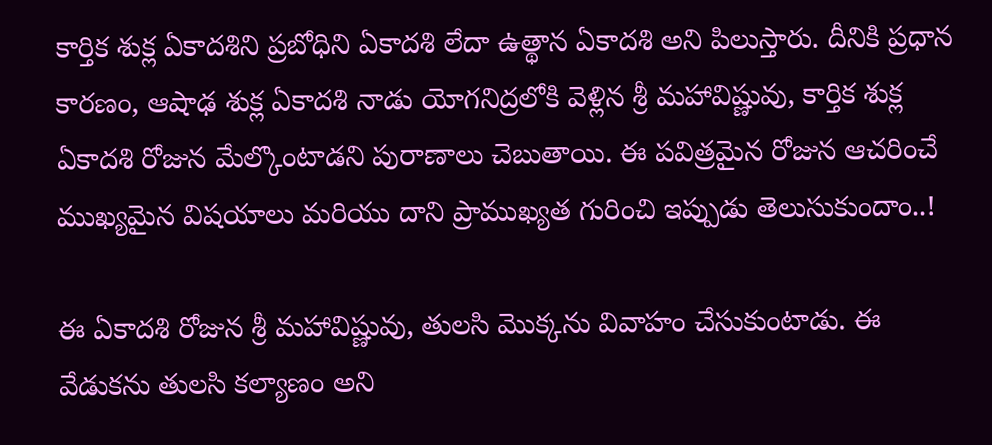కార్తిక శుక్ల ఏకాదశిని ప్రబోధిని ఏకాదశి లేదా ఉత్థాన ఏకాదశి అని పిలుస్తారు. దీనికి ప్రధాన కారణం, ఆషాఢ శుక్ల ఏకాదశి నాడు యోగనిద్రలోకి వెళ్లిన శ్రీ మహావిష్ణువు, కార్తిక శుక్ల ఏకాదశి రోజున మేల్కొంటాడని పురాణాలు చెబుతాయి. ఈ పవిత్రమైన రోజున ఆచరించే ముఖ్యమైన విషయాలు మరియు దాని ప్రాముఖ్యత గురించి ఇప్పుడు తెలుసుకుందాం..!

ఈ ఏకాదశి రోజున శ్రీ మహావిష్ణువు, తులసి మొక్కను వివాహం చేసుకుంటాడు. ఈ వేడుకను తులసి కల్యాణం అని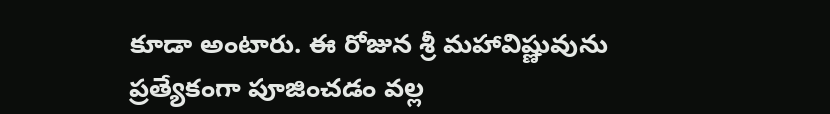కూడా అంటారు. ఈ రోజున శ్రీ మహావిష్ణువును ప్రత్యేకంగా పూజించడం వల్ల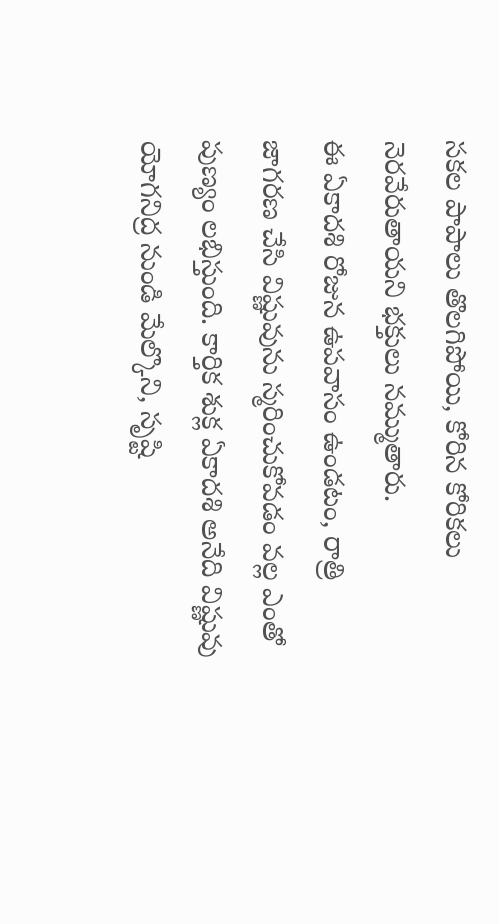సకల పాపాలు తొలగిపోయి, కోరిన కోరికలు నెరవేరుతాయని భక్తులు నమ్ముతారు.
ఈ ఏకాదశి రోజున ఉపవాసం ఉండటం, రాత్రి జాగరణ చేసి విష్ణువును స్మరించుకోవడం వల్ల ఎంతో పుణ్యం లభిస్తుంది. కార్తిక శుక్ల ఏకాదశి అనేది విష్ణువు యోగనిద్ర నుండి మేల్కొని, సృష్టి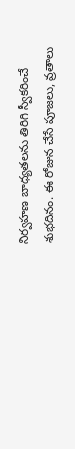నిర్వహణ బాధ్యతలను తిరిగి స్వీకరించే శుభదినం. ఈ రోజున చేసే పూజలు, వ్రతాలు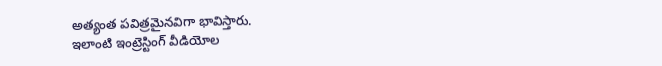అత్యంత పవిత్రమైనవిగా భావిస్తారు.
ఇలాంటి ఇంట్రెస్టింగ్ వీడియోల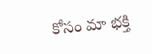కోసం మా భక్తి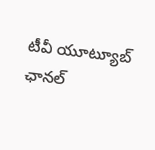టీవీ యూట్యూబ్ ఛానల్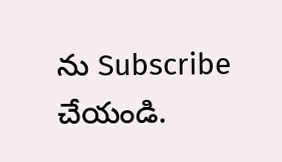ను Subscribe చేయండి.